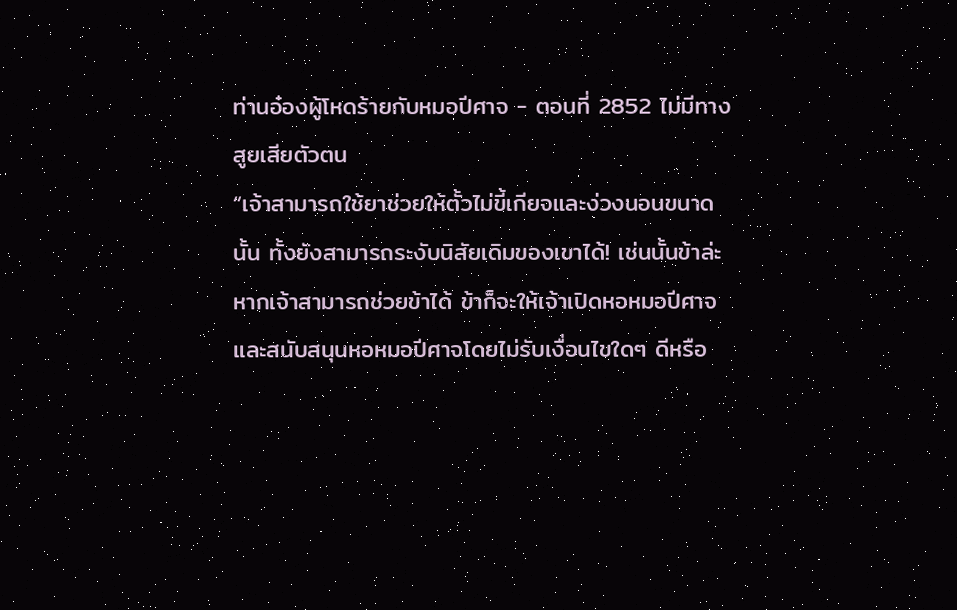ท่านอ๋องผู้โหดร้ายกับหมอปีศาจ - ตอนที่ 2852 ไม่มีทางสูยเสียตัวตน
“เจ้าสามารถใช้ยาช่วยให้ตั้วไม่ขี้เกียจและง่วงนอนขนาดนั้น ทั้งยังสามารถระงับนิสัยเดิมของเขาได้! เช่นนั้นข้าล่ะ หากเจ้าสามารถช่วยข้าได้ ข้าก็จะให้เจ้าเปิดหอหมอปีศาจ และสนับสนุนหอหมอปีศาจโดยไม่รับเงื่อนไขใดๆ ดีหรือ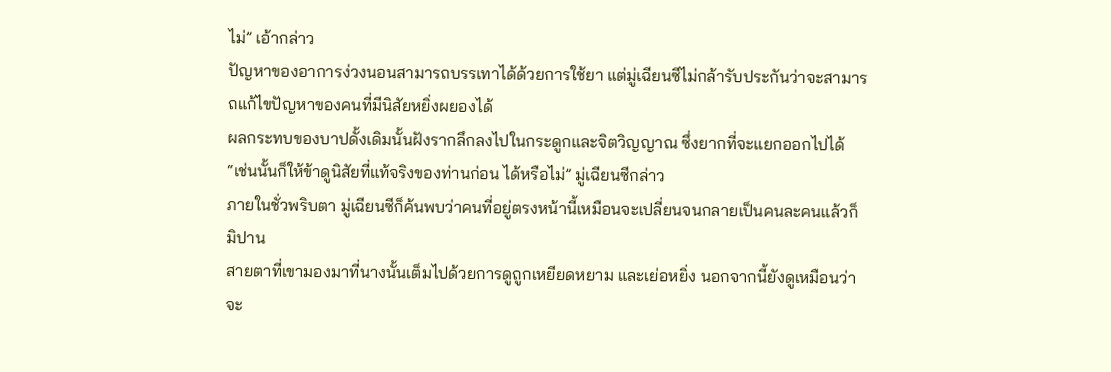ไม่” เอ้ากล่าว
ปัญหาของอาการง่วงนอนสามารถบรรเทาได้ด้วยการใช้ยา แต่มู่เฉียนซีไม่กล้ารับประกันว่าจะสามารถแก้ไขปัญหาของคนที่มีนิสัยหยิ่งผยองได้
ผลกระทบของบาปดั้งเดิมนั้นฝังรากลึกลงไปในกระดูกและจิตวิญญาณ ซึ่งยากที่จะแยกออกไปได้
“เช่นนั้นก็ให้ข้าดูนิสัยที่แท้จริงของท่านก่อน ได้หรือไม่” มู่เฉียนซีกล่าว
ภายในชั่วพริบตา มู่เฉียนซีก็ค้นพบว่าคนที่อยู่ตรงหน้านี้เหมือนจะเปลี่ยนจนกลายเป็นคนละคนแล้วก็มิปาน
สายตาที่เขามองมาที่นางนั้นเต็มไปด้วยการดูถูกเหยียดหยาม และเย่อหยิ่ง นอกจากนี้ยังดูเหมือนว่าจะ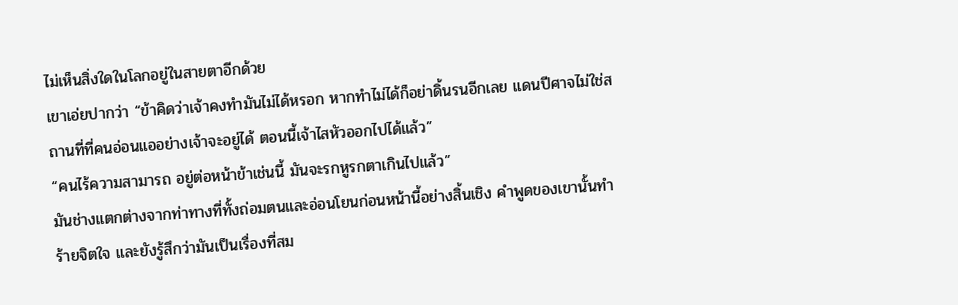ไม่เห็นสิ่งใดในโลกอยู่ในสายตาอีกด้วย
เขาเอ่ยปากว่า “ข้าคิดว่าเจ้าคงทำมันไม่ได้หรอก หากทำไม่ได้ก็อย่าดิ้นรนอีกเลย แดนปีศาจไม่ใช่สถานที่ที่คนอ่อนแออย่างเจ้าจะอยู่ได้ ตอนนี้เจ้าไสหัวออกไปได้แล้ว”
“คนไร้ความสามารถ อยู่ต่อหน้าข้าเช่นนี้ มันจะรกหูรกตาเกินไปแล้ว”
มันช่างแตกต่างจากท่าทางที่ทั้งถ่อมตนและอ่อนโยนก่อนหน้านี้อย่างสิ้นเชิง คำพูดของเขานั้นทำร้ายจิตใจ และยังรู้สึกว่ามันเป็นเรื่องที่สม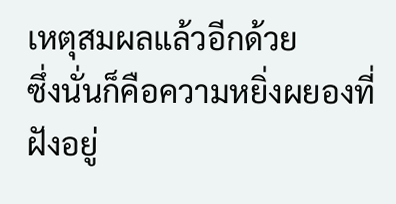เหตุสมผลแล้วอีกด้วย
ซึ่งนั่นก็คือความหยิ่งผยองที่ฝังอยู่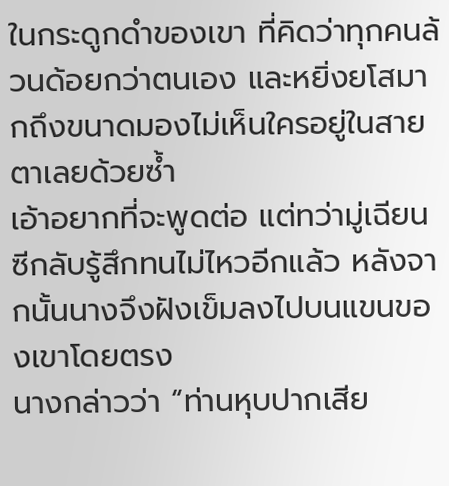ในกระดูกดำของเขา ที่คิดว่าทุกคนล้วนด้อยกว่าตนเอง และหยิ่งยโสมากถึงขนาดมองไม่เห็นใครอยู่ในสายตาเลยด้วยซ้ำ
เอ้าอยากที่จะพูดต่อ แต่ทว่ามู่เฉียนซีกลับรู้สึกทนไม่ไหวอีกแล้ว หลังจากนั้นนางจึงฝังเข็มลงไปบนแขนของเขาโดยตรง
นางกล่าวว่า “ท่านหุบปากเสีย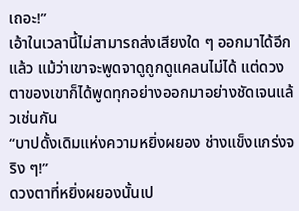เถอะ!”
เอ้าในเวลานี้ไม่สามารถส่งเสียงใด ๆ ออกมาได้อีกแล้ว แม้ว่าเขาจะพูดจาดูถูกดูแคลนไม่ได้ แต่ดวงตาของเขาก็ได้พูดทุกอย่างออกมาอย่างชัดเจนแล้วเช่นกัน
“บาปดั้งเดิมแห่งความหยิ่งผยอง ช่างแข็งแกร่งจริง ๆ!”
ดวงตาที่หยิ่งผยองนั้นเป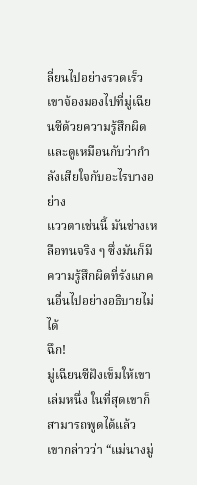ลี่ยนไปอย่างรวดเร็ว เขาจ้องมองไปที่มู่เฉียนซีด้วยความรู้สึกผิด และดูเหมือนกับว่ากำลังเสียใจกับอะไรบางอย่าง
แววตาเช่นนี้ มันช่างเหลือทนจริง ๆ ซึ่งมันก็มีความรู้สึกผิดที่รังแกคนอื่นไปอย่างอธิบายไม่ได้
ฉึก!
มู่เฉียนซีฝังเข็มให้เขาเล่มหนึ่ง ในที่สุดเขาก็สามารถพูดได้แล้ว
เขากล่าวว่า “แม่นางมู่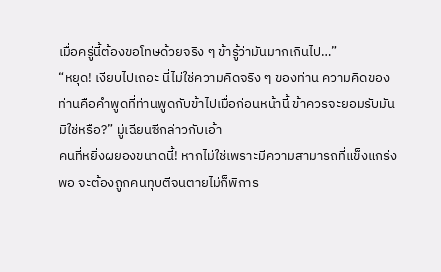เมื่อครู่นี้ต้องขอโทษด้วยจริง ๆ ข้ารู้ว่ามันมากเกินไป…”
“หยุด! เงียบไปเถอะ นี่ไม่ใช่ความคิดจริง ๆ ของท่าน ความคิดของท่านคือคำพูดที่ท่านพูดกับข้าไปเมื่อก่อนหน้านี้ ข้าควรจะยอมรับมันมิใช่หรือ?” มู่เฉียนซีกล่าวกับเอ้า
คนที่หยิ่งผยองขนาดนี้! หากไม่ใช่เพราะมีความสามารถที่แข็งแกร่งพอ จะต้องถูกคนทุบตีจนตายไม่ก็พิการ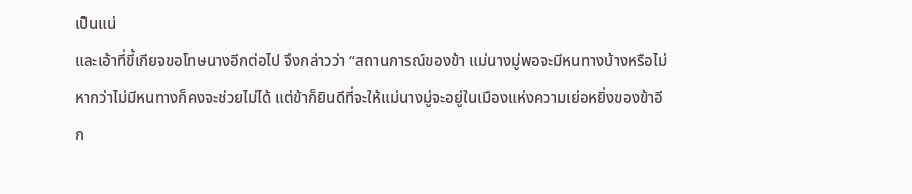เป็นแน่
และเอ้าที่ขี้เกียจขอโทษนางอีกต่อไป จึงกล่าวว่า “สถานการณ์ของข้า แม่นางมู่พอจะมีหนทางบ้างหรือไม่ หากว่าไม่มีหนทางก็คงจะช่วยไม่ได้ แต่ข้าก็ยินดีที่จะให้แม่นางมู่จะอยู่ในเมืองแห่งความเย่อหยิ่งของข้าอีก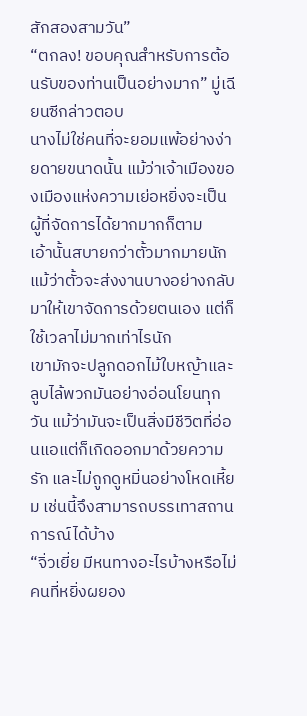สักสองสามวัน”
“ตกลง! ขอบคุณสำหรับการต้อนรับของท่านเป็นอย่างมาก” มู่เฉียนซีกล่าวตอบ
นางไม่ใช่คนที่จะยอมแพ้อย่างง่ายดายขนาดนั้น แม้ว่าเจ้าเมืองของเมืองแห่งความเย่อหยิ่งจะเป็นผู้ที่จัดการได้ยากมากก็ตาม
เอ้านั้นสบายกว่าตั้วมากมายนัก แม้ว่าตั้วจะส่งงานบางอย่างกลับมาให้เขาจัดการด้วยตนเอง แต่ก็ใช้เวลาไม่มากเท่าไรนัก
เขามักจะปลูกดอกไม้ใบหญ้าและลูบไล้พวกมันอย่างอ่อนโยนทุกวัน แม้ว่ามันจะเป็นสิ่งมีชีวิตที่อ่อนแอแต่ก็เกิดออกมาด้วยความรัก และไม่ถูกดูหมิ่นอย่างโหดเหี้ยม เช่นนี้จึงสามารถบรรเทาสถานการณ์ได้บ้าง
“จิ่วเยี่ย มีหนทางอะไรบ้างหรือไม่ คนที่หยิ่งผยอง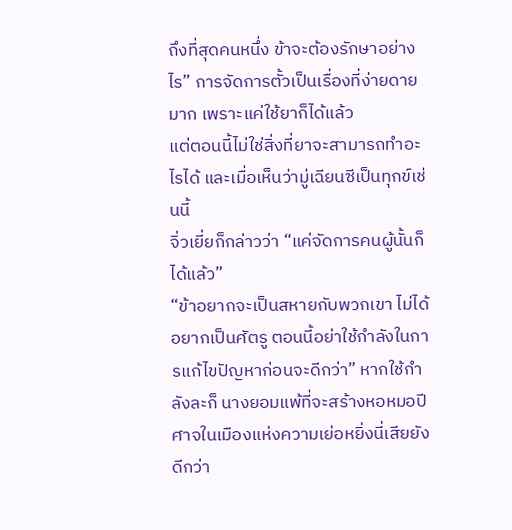ถึงที่สุดคนหนึ่ง ข้าจะต้องรักษาอย่างไร” การจัดการตั้วเป็นเรื่องที่ง่ายดายมาก เพราะแค่ใช้ยาก็ได้แล้ว
แต่ตอนนี้ไม่ใช่สิ่งที่ยาจะสามารถทำอะไรได้ และเมื่อเห็นว่ามู่เฉียนซีเป็นทุกข์เช่นนี้
จิ่วเยี่ยก็กล่าวว่า “แค่จัดการคนผู้นั้นก็ได้แล้ว”
“ข้าอยากจะเป็นสหายกับพวกเขา ไม่ได้อยากเป็นศัตรู ตอนนี้อย่าใช้กำลังในการแก้ไขปัญหาก่อนจะดีกว่า” หากใช้กำลังละก็ นางยอมแพ้ที่จะสร้างหอหมอปีศาจในเมืองแห่งความเย่อหยิ่งนี่เสียยังดีกว่า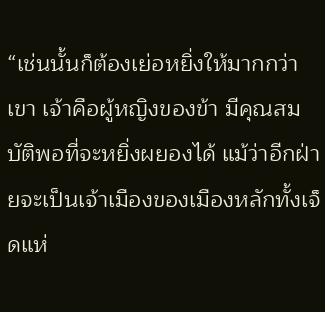“เช่นนั้นก็ต้องเย่อหยิ่งให้มากกว่าเขา เจ้าคือผู้หญิงของข้า มีคุณสมบัติพอที่จะหยิ่งผยองได้ แม้ว่าอีกฝ่ายจะเป็นเจ้าเมืองของเมืองหลักทั้งเจ็ดแห่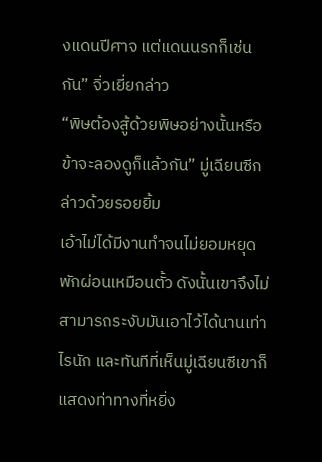งแดนปีศาจ แต่แดนนรกก็เช่นกัน” จิ่วเยี่ยกล่าว
“พิษต้องสู้ด้วยพิษอย่างนั้นหรือ ข้าจะลองดูก็แล้วกัน” มู่เฉียนซีกล่าวด้วยรอยยิ้ม
เอ้าไม่ได้มีงานทำจนไม่ยอมหยุดพักผ่อนเหมือนตั้ว ดังนั้นเขาจึงไม่สามารถระงับมันเอาไว้ได้นานเท่าไรนัก และทันทีที่เห็นมู่เฉียนซีเขาก็แสดงท่าทางที่หยิ่ง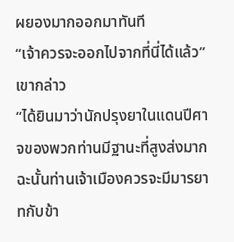ผยองมากออกมาทันที
“เจ้าควรจะออกไปจากที่นี่ได้แล้ว” เขากล่าว
“ได้ยินมาว่านักปรุงยาในแดนปีศาจของพวกท่านมีฐานะที่สูงส่งมาก ฉะนั้นท่านเจ้าเมืองควรจะมีมารยาทกับข้า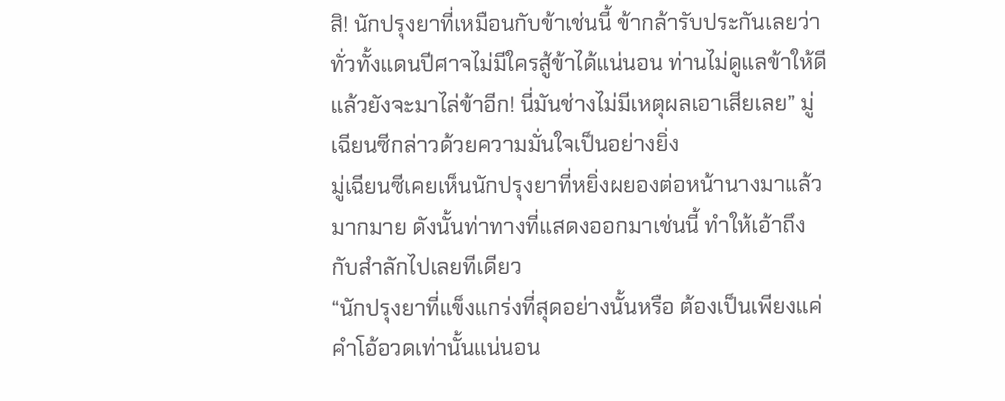สิ! นักปรุงยาที่เหมือนกับข้าเช่นนี้ ข้ากล้ารับประกันเลยว่าทั่วทั้งแดนปีศาจไม่มีใครสู้ข้าได้แน่นอน ท่านไม่ดูแลข้าให้ดี แล้วยังจะมาไล่ข้าอีก! นี่มันช่างไม่มีเหตุผลเอาเสียเลย” มู่เฉียนซีกล่าวด้วยความมั่นใจเป็นอย่างยิ่ง
มู่เฉียนซีเคยเห็นนักปรุงยาที่หยิ่งผยองต่อหน้านางมาแล้วมากมาย ดังนั้นท่าทางที่แสดงออกมาเช่นนี้ ทำให้เอ้าถึงกับสำลักไปเลยทีเดียว
“นักปรุงยาที่แข็งแกร่งที่สุดอย่างนั้นหรือ ต้องเป็นเพียงแค่คำโอ้อวดเท่านั้นแน่นอน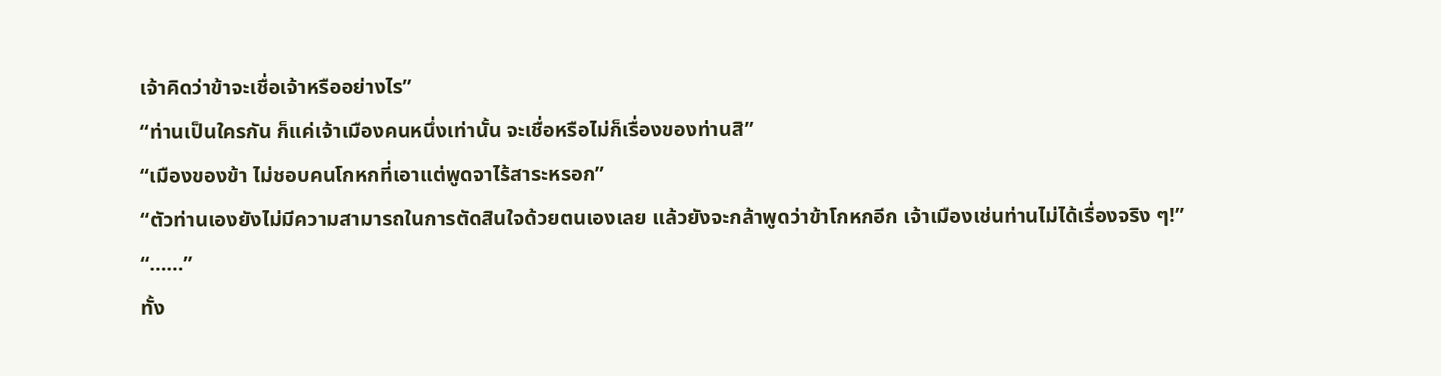เจ้าคิดว่าข้าจะเชื่อเจ้าหรืออย่างไร”
“ท่านเป็นใครกัน ก็แค่เจ้าเมืองคนหนึ่งเท่านั้น จะเชื่อหรือไม่ก็เรื่องของท่านสิ”
“เมืองของข้า ไม่ชอบคนโกหกที่เอาแต่พูดจาไร้สาระหรอก”
“ตัวท่านเองยังไม่มีความสามารถในการตัดสินใจด้วยตนเองเลย แล้วยังจะกล้าพูดว่าข้าโกหกอีก เจ้าเมืองเช่นท่านไม่ได้เรื่องจริง ๆ!”
“……”
ทั้ง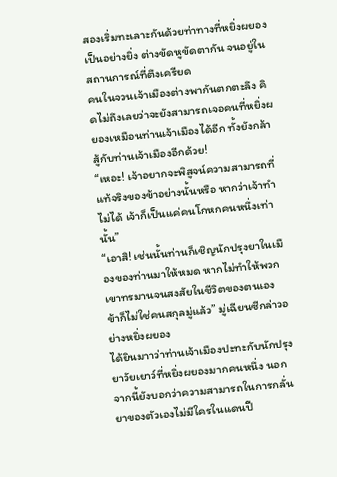สองเริ่มทะเลาะกันด้วยท่าทางที่หยิ่งผยองเป็นอย่างยิ่ง ต่างขัดหูขัดตากัน จนอยู่ในสถานการณ์ที่ตึงเครียด
คนในจวนเจ้าเมืองต่างพากันตกตะลึง คิดไม่ถึงเลยว่าจะยังสามารถเจอคนที่หยิ่งผยองเหมือนท่านเจ้าเมืองได้อีก ทั้งยังกล้าสู้กับท่านเจ้าเมืองอีกด้วย!
“เหอะ! เจ้าอยากจะพิสูจน์ความสามารถที่แท้จริงของข้าอย่างนั้นหรือ หากว่าเจ้าทำไม่ได้ เจ้าก็เป็นแค่คนโกหกคนหนึ่งเท่านั้น”
“เอาสิ! เช่นนั้นท่านก็เชิญนักปรุงยาในเมืองของท่านมาให้หมด หากไม่ทำให้พวกเขาทรมานจนสงสัยในชีวิตของตนเอง ข้าก็ไม่ใช่คนสกุลมู่แล้ว” มู่เฉียนซีกล่าวอย่างหยิ่งผยอง
ได้ยินมาาว่าท่านเจ้าเมืองปะทะกับนักปรุงยาวัยเยาว์ที่หยิ่งผยองมากคนหนึ่ง นอกจากนี้ยังบอกว่าความสามารถในการกลั่นยาของตัวเองไม่มีใครในแดนปี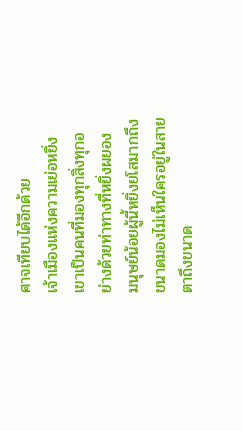ศาจเทียบได้อีกด้วย
เจ้าเมืองแห่งความเย่อหยิ่ง เขาเป็นคนที่มองทุกสิ่งทุกอย่างด้วยท่าทางที่หยิ่งผยอง
มนุษย์น้อยผู้นี้หยิ่งยโสมากถึงขนาดมองไม่เห็นใครอยู่ในสายตาถึงขนาด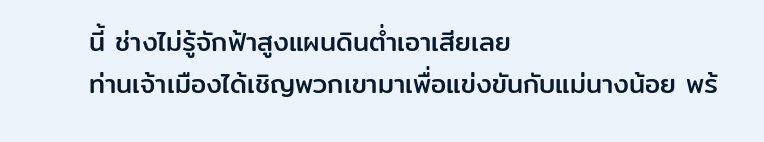นี้ ช่างไม่รู้จักฟ้าสูงแผนดินต่ำเอาเสียเลย
ท่านเจ้าเมืองได้เชิญพวกเขามาเพื่อแข่งขันกับแม่นางน้อย พร้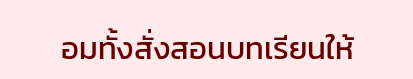อมทั้งสั่งสอนบทเรียนให้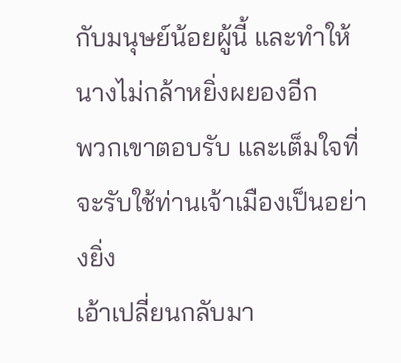กับมนุษย์น้อยผู้นี้ และทำให้นางไม่กล้าหยิ่งผยองอีก
พวกเขาตอบรับ และเต็มใจที่จะรับใช้ท่านเจ้าเมืองเป็นอย่างยิ่ง
เอ้าเปลี่ยนกลับมา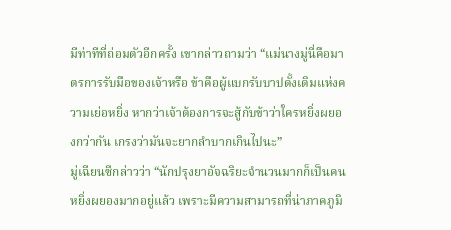มีท่าทีที่ถ่อมตัวอีกครั้ง เขากล่าวถามว่า “แม่นางมู่นี่คือมาตรการรับมือของเจ้าหรือ ข้าคือผู้แบกรับบาปดั้งเดิมแห่งความเย่อหยิ่ง หากว่าเจ้าต้องการจะสู้กับข้าว่าใครหยิ่งผยองกว่ากัน เกรงว่ามันจะยากลำบากเกินไปนะ”
มู่เฉียนซีกล่าวว่า “นักปรุงยาอัจฉริยะจำนวนมากก็เป็นคนหยิ่งผยองมากอยู่แล้ว เพราะมีความสามารถที่น่าภาคภูมิ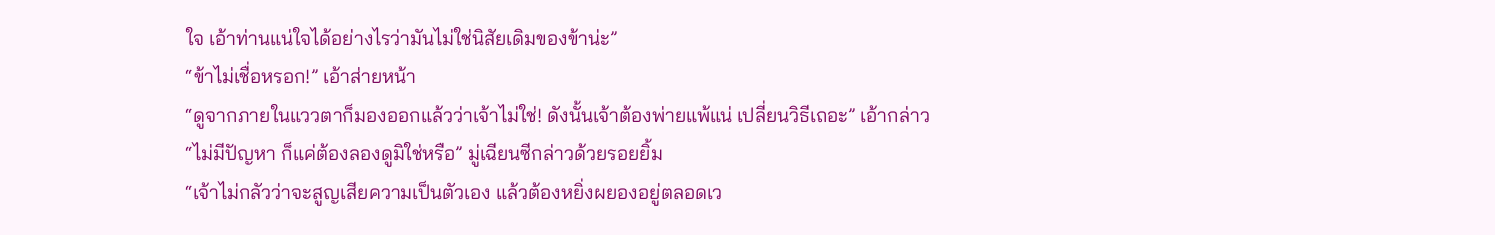ใจ เอ้าท่านแน่ใจได้อย่างไรว่ามันไม่ใช่นิสัยเดิมของข้าน่ะ”
“ข้าไม่เชื่อหรอก!” เอ้าส่ายหน้า
“ดูจากภายในแววตาก็มองออกแล้วว่าเจ้าไม่ใช่! ดังนั้นเจ้าต้องพ่ายแพ้แน่ เปลี่ยนวิธีเถอะ” เอ้ากล่าว
“ไม่มีปัญหา ก็แค่ต้องลองดูมิใช่หรือ” มู่เฉียนซีกล่าวด้วยรอยยิ้ม
“เจ้าไม่กลัวว่าจะสูญเสียความเป็นตัวเอง แล้วต้องหยิ่งผยองอยู่ตลอดเว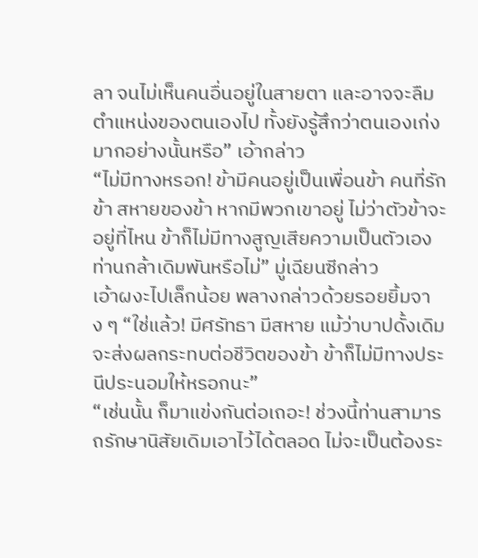ลา จนไม่เห็นคนอื่นอยู่ในสายตา และอาจจะลืมตำแหน่งของตนเองไป ทั้งยังรู้สึกว่าตนเองเก่งมากอย่างนั้นหรือ” เอ้ากล่าว
“ไม่มีทางหรอก! ข้ามีคนอยู่เป็นเพื่อนข้า คนที่รักข้า สหายของข้า หากมีพวกเขาอยู่ ไม่ว่าตัวข้าจะอยู่ที่ไหน ข้าก็ไม่มีทางสูญเสียความเป็นตัวเอง ท่านกล้าเดิมพันหรือไม่” มู่เฉียนซีกล่าว
เอ้าผงะไปเล็กน้อย พลางกล่าวด้วยรอยยิ้มจาง ๆ “ใช่แล้ว! มีศรัทธา มีสหาย แม้ว่าบาปดั้งเดิมจะส่งผลกระทบต่อชีวิตของข้า ข้าก็ไม่มีทางประนีประนอมให้หรอกนะ”
“เช่นนั้น ก็มาแข่งกันต่อเถอะ! ช่วงนี้ท่านสามารถรักษานิสัยเดิมเอาไว้ได้ตลอด ไม่จะเป็นต้องระ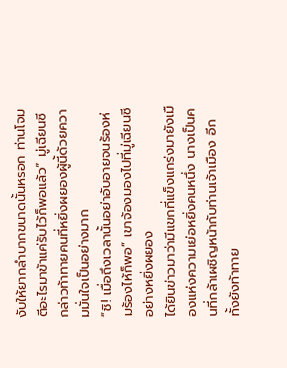งับให้ยากลำบากขนาดนั้นหรอก ท่านโจมตีอะไรมาข้าแค่รับไว้ก็พอแล้ว” มู่เฉียนซีกล่าวท้าทายคนที่หยิ่งผยองผู้นี้ด้วยความมั่นใจเป็นอย่างมาก
“ชิ! เมื่อถึงเวลานั้นอย่าอับอายจนร้องห่มร้องไห้ก็พอ” เขาจ้องมองไปที่มู่เฉียนซีอย่างหยิ่งผยอง
ได้ยินข่าวมาว่ามีแขกที่แข็งแกร่งมายังเมืองแห่งความเย่อหยิ่งคนหนึ่ง นางเป็นคนที่กล้าเผชิญหน้ากับท่านเจ้าเมือง อีกทั้งยังท้าทาย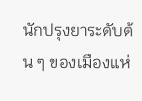นักปรุงยาระดับต้น ๆ ของเมืองแห่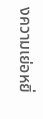งความเย่อหยิ่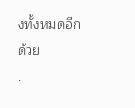งทั้งหมดอีกด้วย
.